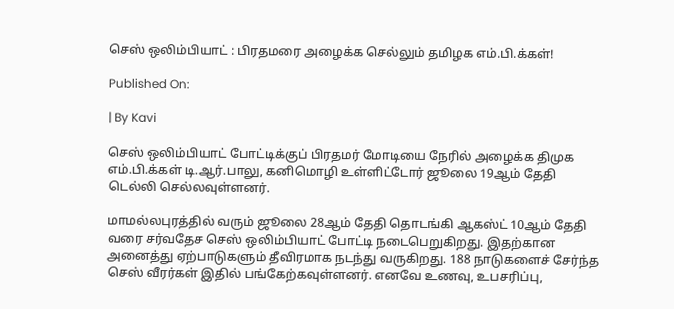செஸ் ஒலிம்பியாட் : பிரதமரை அழைக்க செல்லும் தமிழக எம்.பி.க்கள்!

Published On:

| By Kavi

செஸ் ஒலிம்பியாட் போட்டிக்குப் பிரதமர் மோடியை நேரில் அழைக்க திமுக எம்.பி.க்கள் டி.ஆர்.பாலு, கனிமொழி உள்ளிட்டோர் ஜூலை 19ஆம் தேதி டெல்லி செல்லவுள்ளனர்.

மாமல்லபுரத்தில் வரும் ஜூலை 28ஆம் தேதி தொடங்கி ஆகஸ்ட் 10ஆம் தேதி வரை சர்வதேச செஸ் ஒலிம்பியாட் போட்டி நடைபெறுகிறது. இதற்கான அனைத்து ஏற்பாடுகளும் தீவிரமாக நடந்து வருகிறது. 188 நாடுகளைச் சேர்ந்த செஸ் வீரர்கள் இதில் பங்கேற்கவுள்ளனர். எனவே உணவு, உபசரிப்பு,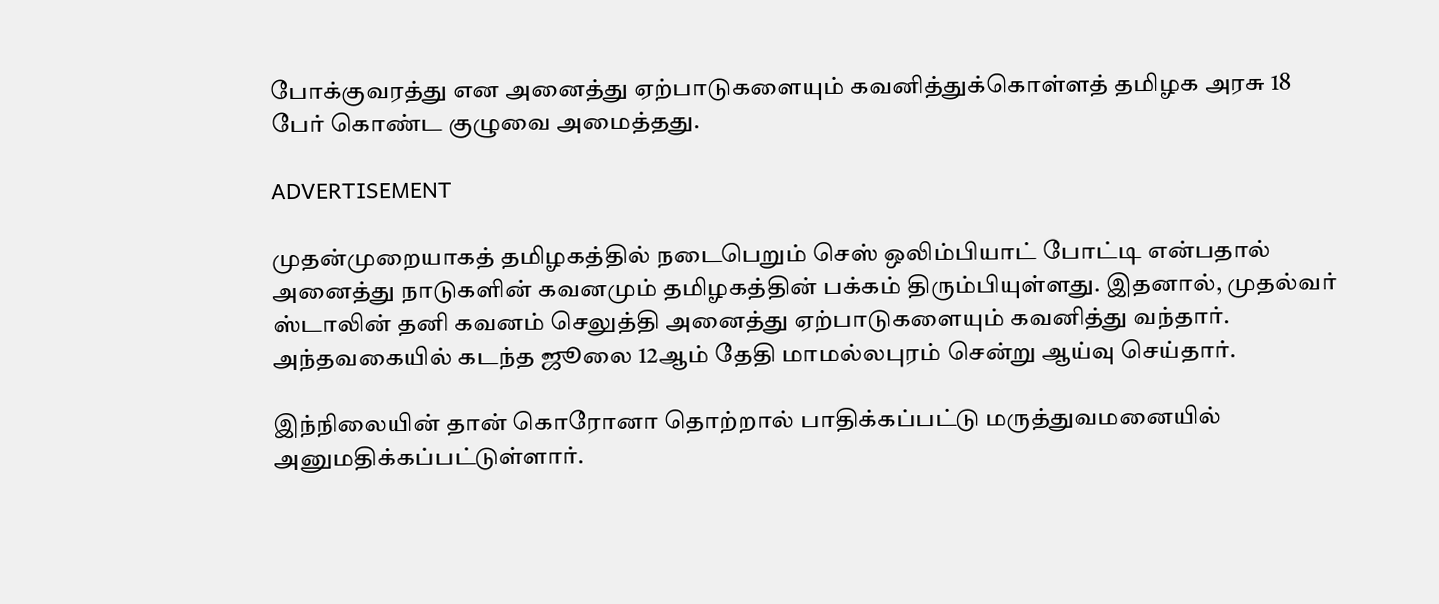போக்குவரத்து என அனைத்து ஏற்பாடுகளையும் கவனித்துக்கொள்ளத் தமிழக அரசு 18 பேர் கொண்ட குழுவை அமைத்தது.

ADVERTISEMENT

முதன்முறையாகத் தமிழகத்தில் நடைபெறும் செஸ் ஒலிம்பியாட் போட்டி என்பதால் அனைத்து நாடுகளின் கவனமும் தமிழகத்தின் பக்கம் திரும்பியுள்ளது. இதனால், முதல்வர் ஸ்டாலின் தனி கவனம் செலுத்தி அனைத்து ஏற்பாடுகளையும் கவனித்து வந்தார். அந்தவகையில் கடந்த ஜூலை 12ஆம் தேதி மாமல்லபுரம் சென்று ஆய்வு செய்தார்.

இந்நிலையின் தான் கொரோனா தொற்றால் பாதிக்கப்பட்டு மருத்துவமனையில் அனுமதிக்கப்பட்டுள்ளார்.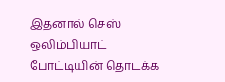இதனால் செஸ் ஒலிம்பியாட் போட்டியின் தொடக்க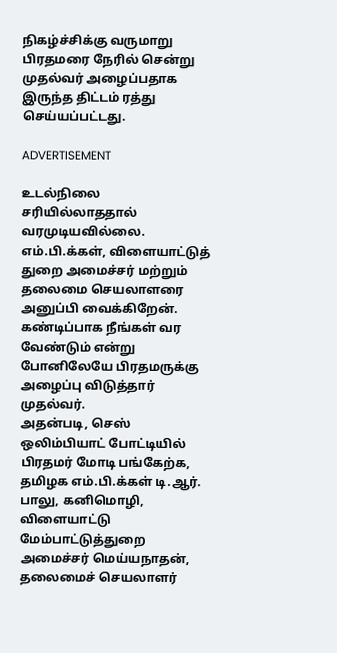நிகழ்ச்சிக்கு வருமாறு பிரதமரை நேரில் சென்று முதல்வர் அழைப்பதாக இருந்த திட்டம் ரத்து செய்யப்பட்டது.

ADVERTISEMENT

உடல்நிலை சரியில்லாததால் வரமுடியவில்லை. எம்.பி.க்கள், விளையாட்டுத் துறை அமைச்சர் மற்றும் தலைமை செயலாளரை அனுப்பி வைக்கிறேன். கண்டிப்பாக நீங்கள் வர வேண்டும் என்று போனிலேயே பிரதமருக்கு அழைப்பு விடுத்தார் முதல்வர்.
அதன்படி, செஸ் ஒலிம்பியாட் போட்டியில் பிரதமர் மோடி பங்கேற்க, தமிழக எம்.பி.க்கள் டி.ஆர். பாலு, கனிமொழி, விளையாட்டு மேம்பாட்டுத்துறை அமைச்சர் மெய்யநாதன், தலைமைச் செயலாளர்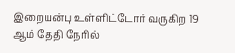இறையன்பு உள்ளிட்டோர் வருகிற 19 ஆம் தேதி நேரில்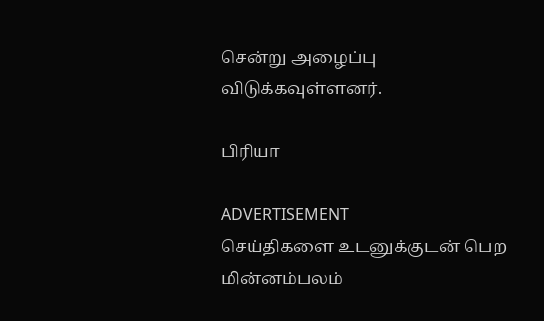சென்று அழைப்பு விடுக்கவுள்ளனர்.

பிரியா

ADVERTISEMENT
செய்திகளை உடனுக்குடன் பெற மின்னம்பலம்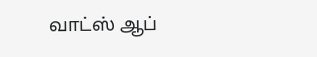வாட்ஸ் ஆப்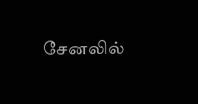சேனலில்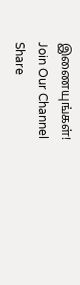இணையுங்கள்!
Join Our Channel
Share